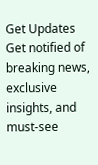Get Updates
Get notified of breaking news, exclusive insights, and must-see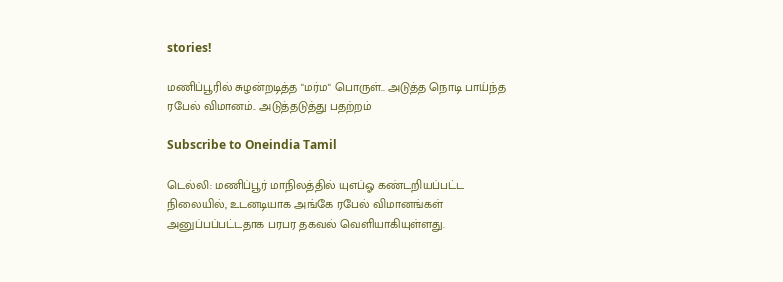stories!

மணிப்பூரில் சுழன்றடித்த "மர்ம" பொருள்.. அடுத்த நொடி பாய்ந்த ரபேல் விமானம்.. அடுத்தடுத்து பதற்றம்

Subscribe to Oneindia Tamil

டெல்லி: மணிப்பூர் மாநிலத்தில் யுஎப்ஓ கண்டறியப்பட்ட நிலையில், உடனடியாக அங்கே ரபேல் விமானங்கள் அனுப்பப்பட்டதாக பரபர தகவல் வெளியாகியுள்ளது.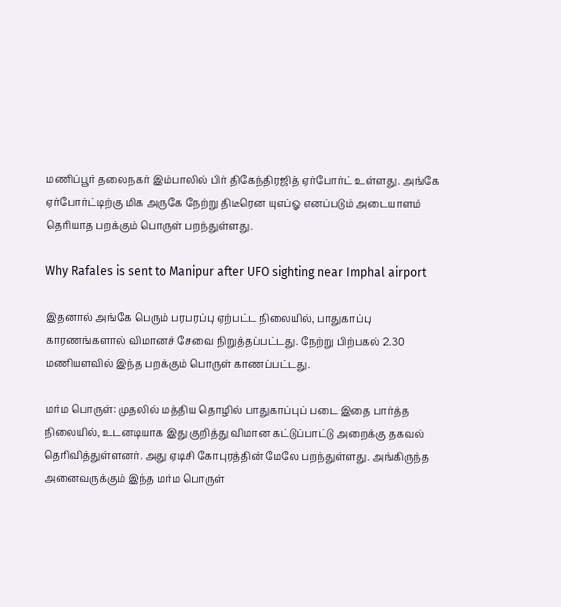மணிப்பூர் தலைநகர் இம்பாலில் பிர் திகேந்திரஜித் ஏர்போர்ட் உள்ளது. அங்கே ஏர்போர்ட்டிற்கு மிக அருகே நேற்று திடீரென யுஎப்ஓ எனப்படும் அடையாளம் தெரியாத பறக்கும் பொருள் பறந்துள்ளது.

Why Rafales is sent to Manipur after UFO sighting near Imphal airport

இதனால் அங்கே பெரும் பரபரப்பு ஏற்பட்ட நிலையில், பாதுகாப்பு காரணங்களால் விமானச் சேவை நிறுத்தப்பட்டது. நேற்று பிற்பகல் 2.30 மணியளவில் இந்த பறக்கும் பொருள் காணப்பட்டது.

மர்ம பொருள்: முதலில் மத்திய தொழில் பாதுகாப்புப் படை இதை பார்த்த நிலையில், உடனடியாக இது குறித்து விமான கட்டுப்பாட்டு அறைக்கு தகவல் தெரிவித்துள்ளனர். அது ஏடிசி கோபுரத்தின் மேலே பறந்துள்ளது. அங்கிருந்த அனைவருக்கும் இந்த மர்ம பொருள்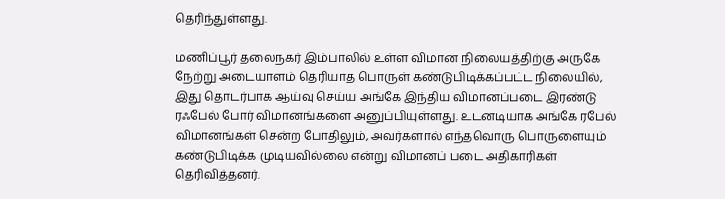தெரிந்துள்ளது.

மணிப்பூர் தலைநகர் இம்பாலில் உள்ள விமான நிலையத்திற்கு அருகே நேற்று அடையாளம் தெரியாத பொருள் கண்டுபிடிக்கப்பட்ட நிலையில், இது தொடர்பாக ஆய்வு செய்ய அங்கே இந்திய விமானப்படை இரண்டு ரஃபேல் போர் விமானங்களை அனுப்பியுள்ளது. உடனடியாக அங்கே ரபேல் விமானங்கள் சென்ற போதிலும், அவர்களால் எந்தவொரு பொருளையும் கண்டுபிடிக்க முடியவில்லை என்று விமானப் படை அதிகாரிகள் தெரிவித்தனர்.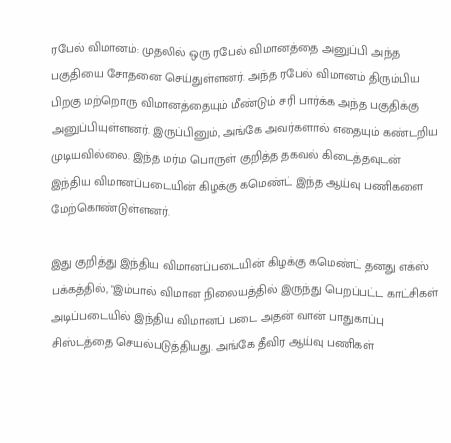ரபேல் விமானம்: முதலில் ஒரு ரபேல் விமானத்தை அனுப்பி அந்த பகுதியை சோதனை செய்துள்ளனர். அந்த ரபேல் விமானம் திரும்பிய பிறகு மற்றொரு விமானத்தையும் மீண்டும் சரி பார்க்க அந்த பகுதிக்கு அனுப்பியுள்ளனர். இருப்பினும், அங்கே அவர்களால் எதையும் கண்டறிய முடியவில்லை. இந்த மர்ம பொருள் குறித்த தகவல் கிடைத்தவுடன் இந்திய விமானப்படையின் கிழக்கு கமெண்ட் இந்த ஆய்வு பணிகளை மேற்கொண்டுள்ளனர்.

இது குறித்து இந்திய விமானப்படையின் கிழக்கு கமெண்ட் தனது எக்ஸ் பக்கத்தில், "இம்பால் விமான நிலையத்தில் இருந்து பெறப்பட்ட காட்சிகள் அடிப்படையில் இந்திய விமானப் படை அதன் வான் பாதுகாப்பு சிஸ்டத்தை செயல்படுத்தியது. அங்கே தீவிர ஆய்வு பணிகள்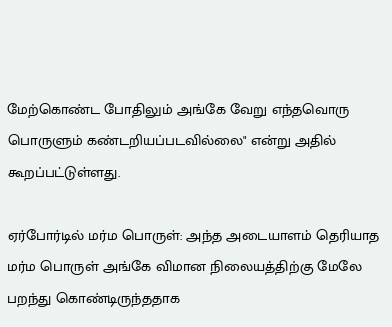மேற்கொண்ட போதிலும் அங்கே வேறு எந்தவொரு பொருளும் கண்டறியப்படவில்லை" என்று அதில் கூறப்பட்டுள்ளது.

ஏர்போர்டில் மர்ம பொருள்: அந்த அடையாளம் தெரியாத மர்ம பொருள் அங்கே விமான நிலையத்திற்கு மேலே பறந்து கொண்டிருந்ததாக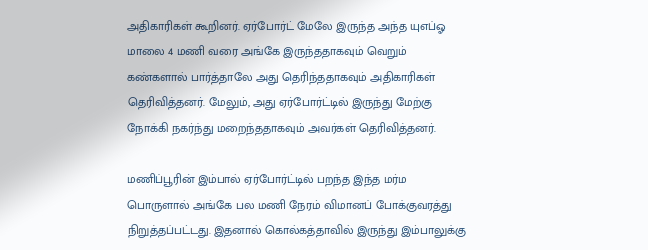அதிகாரிகள் கூறினர். ஏர்போர்ட் மேலே இருந்த அந்த யுஎப்ஓ மாலை 4 மணி வரை அங்கே இருந்ததாகவும் வெறும் கண்களால் பார்த்தாலே அது தெரிந்ததாகவும் அதிகாரிகள் தெரிவித்தனர். மேலும், அது ஏர்போர்ட்டில் இருந்து மேற்கு நோக்கி நகர்ந்து மறைந்ததாகவும் அவர்கள் தெரிவித்தனர்.

மணிப்பூரின் இம்பால் ஏர்போர்ட்டில் பறந்த இந்த மர்ம பொருளால் அங்கே பல மணி நேரம் விமானப் போக்குவரத்து நிறுத்தப்பட்டது. இதனால் கொல்கத்தாவில் இருந்து இம்பாலுக்கு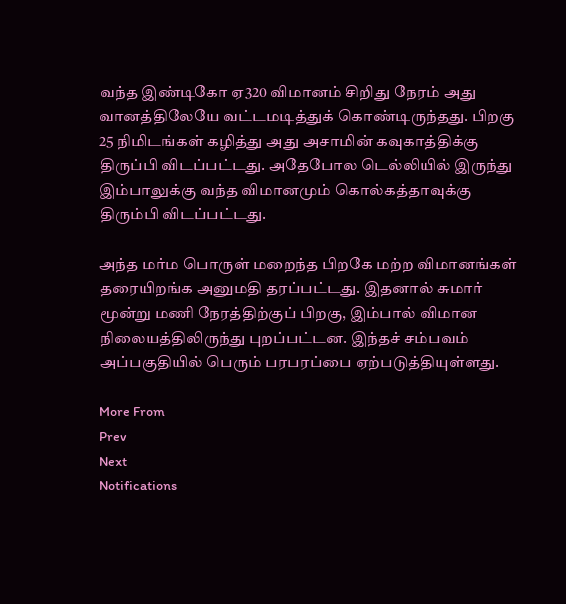வந்த இண்டிகோ ஏ320 விமானம் சிறிது நேரம் அது வானத்திலேயே வட்டமடித்துக் கொண்டிருந்தது. பிறகு 25 நிமிடங்கள் கழித்து அது அசாமின் கவுகாத்திக்கு திருப்பி விடப்பட்டது. அதேபோல டெல்லியில் இருந்து இம்பாலுக்கு வந்த விமானமும் கொல்கத்தாவுக்கு திரும்பி விடப்பட்டது.

அந்த மர்ம பொருள் மறைந்த பிறகே மற்ற விமானங்கள் தரையிறங்க அனுமதி தரப்பட்டது. இதனால் சுமார் மூன்று மணி நேரத்திற்குப் பிறகு, இம்பால் விமான நிலையத்திலிருந்து புறப்பட்டன. இந்தச் சம்பவம் அப்பகுதியில் பெரும் பரபரப்பை ஏற்படுத்தியுள்ளது.

More From
Prev
Next
Notifications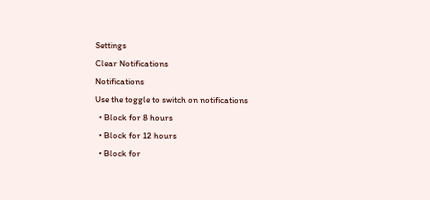Settings
Clear Notifications
Notifications
Use the toggle to switch on notifications
  • Block for 8 hours
  • Block for 12 hours
  • Block for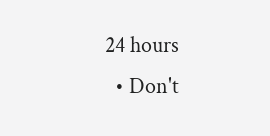24 hours
  • Don't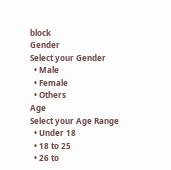block
Gender
Select your Gender
  • Male
  • Female
  • Others
Age
Select your Age Range
  • Under 18
  • 18 to 25
  • 26 to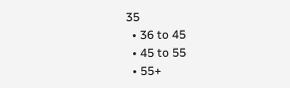35
  • 36 to 45
  • 45 to 55
  • 55+